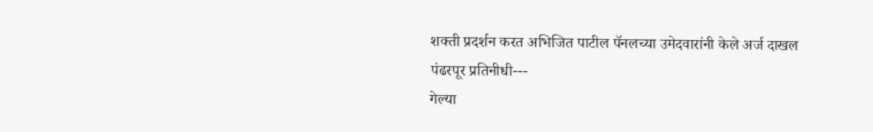शक्ती प्रदर्शन करत अभिजित पाटील पॅनलच्या उमेदवारांनी केले अर्ज दाखल
पंढरपूर प्रतिनीधी---
गेल्या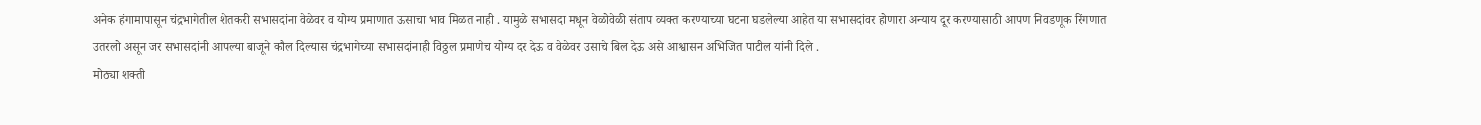अनेक हंगामापासून चंद्रभागेतील शेतकरी सभासदांना वेळेवर व योग्य प्रमाणात ऊसाचा भाव मिळत नाही . यामुळे सभासदा मधून वेळोवेळी संताप व्यक्त करण्याच्या घटना घडलेल्या आहेत या सभासदांवर होणारा अन्याय दूर करण्यासाठी आपण निवडणूक रिंगणात उतरलो असून जर सभासदांनी आपल्या बाजूने कौल दिल्यास चंद्रभागेच्या सभासदांनाही विठ्ठल प्रमाणेच योग्य दर देऊ व वेळेवर उसाचे बिल देऊ असे आश्वासन अभिजित पाटील यांनी दिले .
मोठ्या शक्ती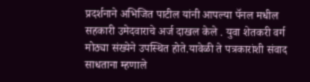प्रदर्शनाने अभिजित पाटील यांनी आपल्या पॅनल मधील सहकारी उमेदवाराचे अर्ज दाखल केले . युवा शेतकरी वर्ग मोठ्या संख्येने उपस्थित होते.यावेळी ते पत्रकारांशी संवाद साधताना म्हणाले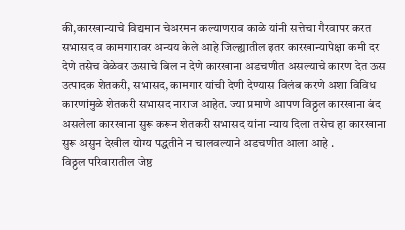की,कारखान्याचे विद्यमान चेअरमन कल्याणराव काळे यांनी सत्तेचा गैरवापर करत सभासद व कामगारावर अन्यय केले आहे जिल्ह्यातील इतर कारखान्यापेक्षा कमी दर देणे तसेच वेळेवर ऊसाचे बिल न देणे कारखाना अडचणीत असल्याचे कारण देत ऊस उत्पादक शेतकरी, सभासद, कामगार यांची देणी देण्यास विलंब करणे अशा विविध कारणांमुळे शेतकरी सभासद नाराज आहेत. ज्या प्रमाणे आपण विठ्ठल कारखाना बंद असलेला कारखाना सुरू करून शेतकरी सभासद यांना न्याय दिला तसेच हा कारखाना सुरू असुन देखील योग्य पद्धतीने न चालवल्याने अडचणीत आला आहे .
विठ्ठल परिवारातील जेष्ठ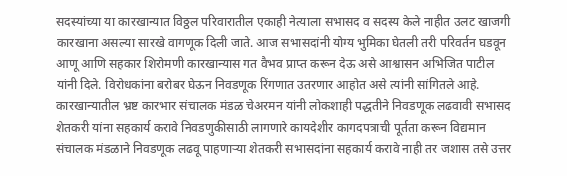सदस्यांच्या या कारखान्यात विठ्ठल परिवारातील एकाही नेत्याला सभासद व सदस्य केले नाहीत उलट खाजगी कारखाना असल्या सारखे वागणूक दिली जाते. आज सभासदांनी योग्य भुमिका घेतली तरी परिवर्तन घडवून आणू आणि सहकार शिरोमणी कारखान्यास गत वैभव प्राप्त करून देऊ असे आश्वासन अभिजित पाटील यांनी दिले. विरोधकांना बरोबर घेऊन निवडणूक रिंगणात उतरणार आहोत असे त्यांनी सांगितले आहे. कारखान्यातील भ्रष्ट कारभार संचालक मंडळ चेअरमन यांनी लोकशाही पद्धतीने निवडणूक लढवावी सभासद शेतकरी यांना सहकार्य करावे निवडणुकीसाठी लागणारे कायदेशीर कागदपत्राची पूर्तता करून विद्यमान संचालक मंडळाने निवडणूक लढवू पाहणाऱ्या शेतकरी सभासदांना सहकार्य करावे नाही तर जशास तसे उत्तर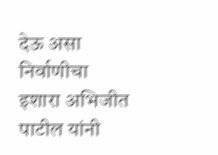देऊ असा निर्वाणीचा इशारा अभिजीत पाटील यांनी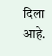दिला आहे.